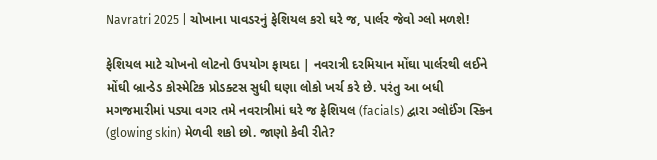Navratri 2025 | ચોખાના પાવડરનું ફેશિયલ કરો ઘરે જ, પાર્લર જેવો ગ્લો મળશે!

ફેશિયલ માટે ચોખનો લોટનો ઉપયોગ ફાયદા | નવરાત્રી દરમિયાન મોંઘા પાર્લરથી લઈને મોંઘી બ્રાન્ડેડ કોસ્મેટિક પ્રોડક્ટસ સુધી ઘણા લોકો ખર્ચ કરે છે. પરંતુ આ બધી મગજમારીમાં પડ્યા વગર તમે નવરાત્રીમાં ઘરે જ ફેશિયલ (facials) દ્વારા ગ્લોઈંગ સ્કિન (glowing skin) મેળવી શકો છો. જાણો કેવી રીતે?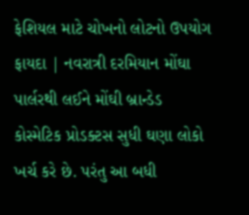ફેશિયલ માટે ચોખનો લોટનો ઉપયોગ ફાયદા | નવરાત્રી દરમિયાન મોંઘા પાર્લરથી લઈને મોંઘી બ્રાન્ડેડ કોસ્મેટિક પ્રોડક્ટસ સુધી ઘણા લોકો ખર્ચ કરે છે. પરંતુ આ બધી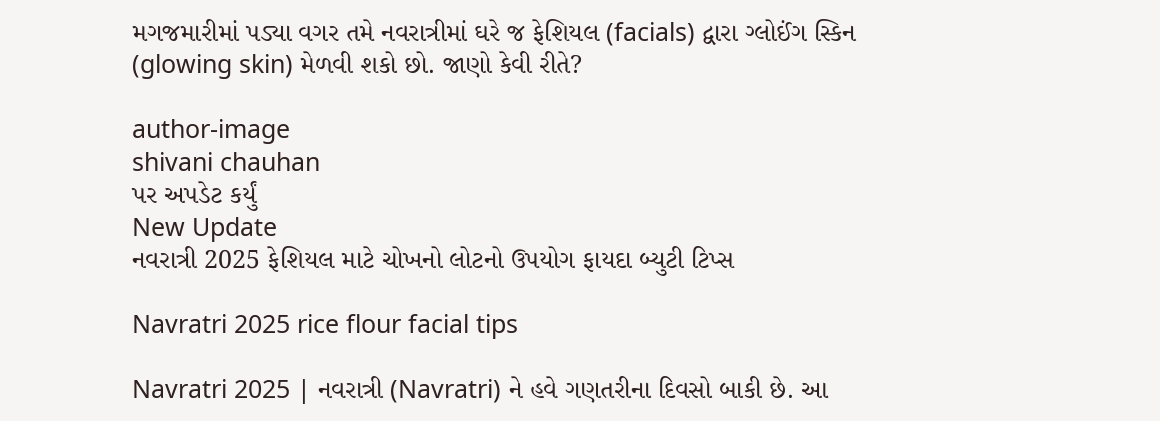મગજમારીમાં પડ્યા વગર તમે નવરાત્રીમાં ઘરે જ ફેશિયલ (facials) દ્વારા ગ્લોઈંગ સ્કિન (glowing skin) મેળવી શકો છો. જાણો કેવી રીતે?

author-image
shivani chauhan
પર અપડેટ કર્યું
New Update
નવરાત્રી 2025 ફેશિયલ માટે ચોખનો લોટનો ઉપયોગ ફાયદા બ્યુટી ટિપ્સ

Navratri 2025 rice flour facial tips

Navratri 2025 | નવરાત્રી (Navratri) ને હવે ગણતરીના દિવસો બાકી છે. આ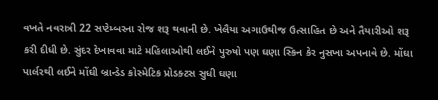વખતે નવરાત્રી 22 સપ્ટેમ્બરના રોજ શરૂ થવાની છે. ખેલૈયા અગાઉથીજ ઉત્સાહિત છે અને તૈયારીઓ શરૂ કરી દીધી છે. સુંદર દેખાવવા માટે મહિલાઓથી લઈને પુરુષો પણ ઘણા સ્કિન કેર નુસખા અપનાવે છે. મોંઘા પાર્લરથી લઈને મોંઘી બ્રાન્ડેડ કોસ્મેટિક પ્રોડક્ટસ સુધી ઘણા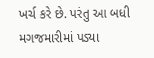ખર્ચ કરે છે. પરંતુ આ બધી મગજમારીમાં પડ્યા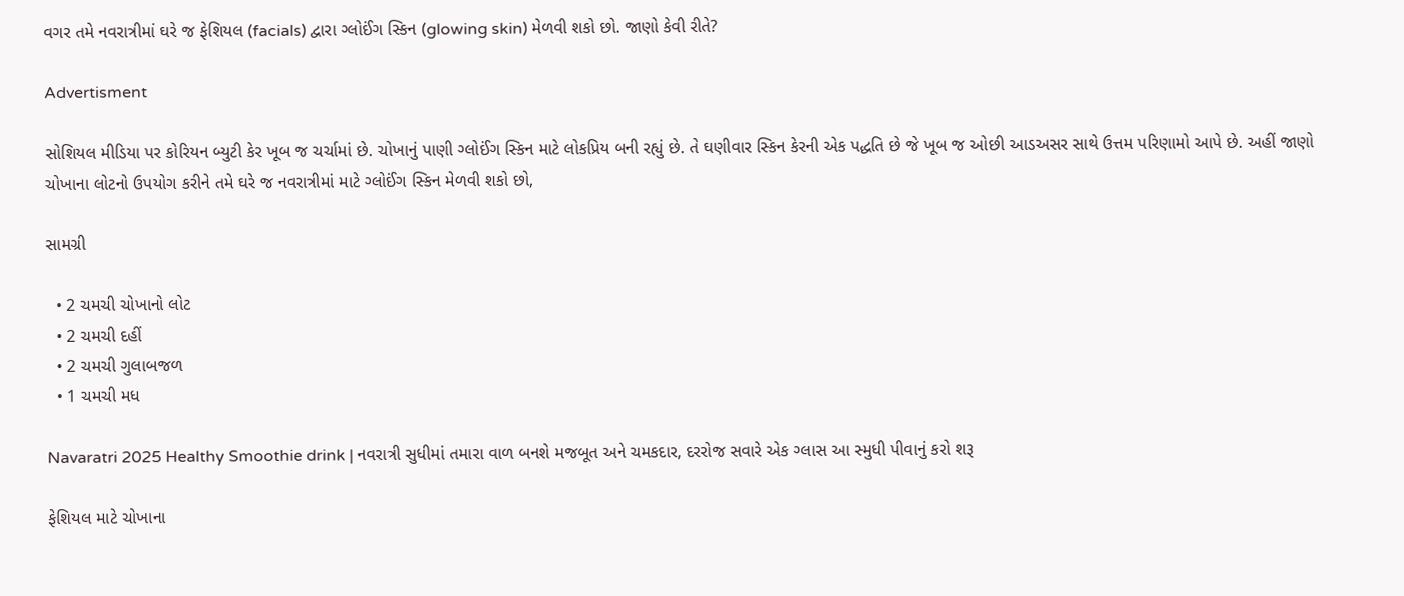વગર તમે નવરાત્રીમાં ઘરે જ ફેશિયલ (facials) દ્વારા ગ્લોઈંગ સ્કિન (glowing skin) મેળવી શકો છો. જાણો કેવી રીતે?

Advertisment

સોશિયલ મીડિયા પર કોરિયન બ્યુટી કેર ખૂબ જ ચર્ચામાં છે. ચોખાનું પાણી ગ્લોઈંગ સ્કિન માટે લોકપ્રિય બની રહ્યું છે. તે ઘણીવાર સ્કિન કેરની એક પદ્ધતિ છે જે ખૂબ જ ઓછી આડઅસર સાથે ઉત્તમ પરિણામો આપે છે. અહીં જાણો ચોખાના લોટનો ઉપયોગ કરીને તમે ઘરે જ નવરાત્રીમાં માટે ગ્લોઈંગ સ્કિન મેળવી શકો છો,

સામગ્રી

  • 2 ચમચી ચોખાનો લોટ
  • 2 ચમચી દહીં
  • 2 ચમચી ગુલાબજળ
  • 1 ચમચી મધ

Navaratri 2025 Healthy Smoothie drink | નવરાત્રી સુધીમાં તમારા વાળ બનશે મજબૂત અને ચમકદાર, દરરોજ સવારે એક ગ્લાસ આ સ્મુધી પીવાનું કરો શરૂ

ફેશિયલ માટે ચોખાના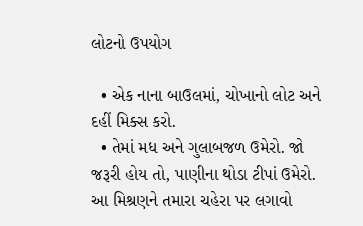લોટનો ઉપયોગ

  • એક નાના બાઉલમાં, ચોખાનો લોટ અને દહીં મિક્સ કરો.
  • તેમાં મધ અને ગુલાબજળ ઉમેરો. જો જરૂરી હોય તો, પાણીના થોડા ટીપાં ઉમેરો. આ મિશ્રણને તમારા ચહેરા પર લગાવો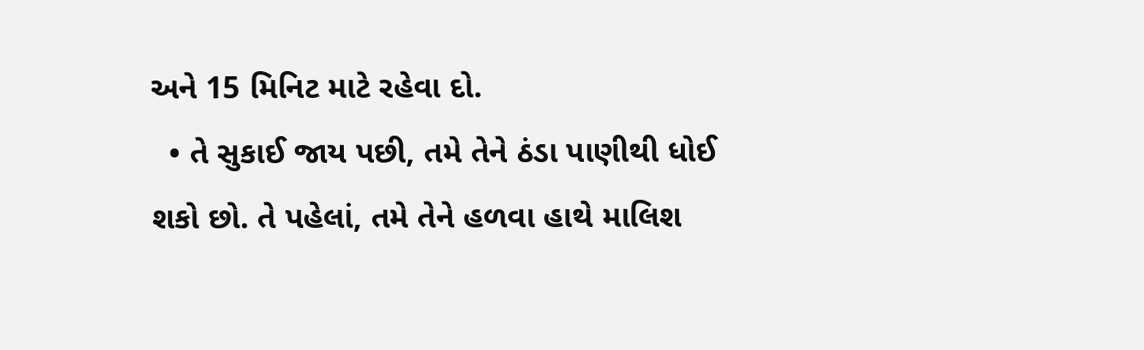અને 15 મિનિટ માટે રહેવા દો.
  • તે સુકાઈ જાય પછી, તમે તેને ઠંડા પાણીથી ધોઈ શકો છો. તે પહેલાં, તમે તેને હળવા હાથે માલિશ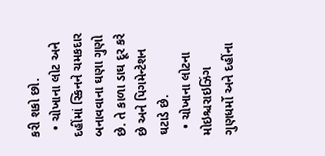કરી શકો છો.
  • ચોખાના લોટ અને દહીંમાં સ્કિનને ચમકદાર બનાવવાના ઘણા ગુણો છે. તે કાળા ડાઘ દૂર કરે છે અને પિગમેન્ટેશન ઘટાડે છે.
  • ચોખાના લોટના મોઇશ્ચરાઇઝિંગ ગુણધર્મો અને દહીંના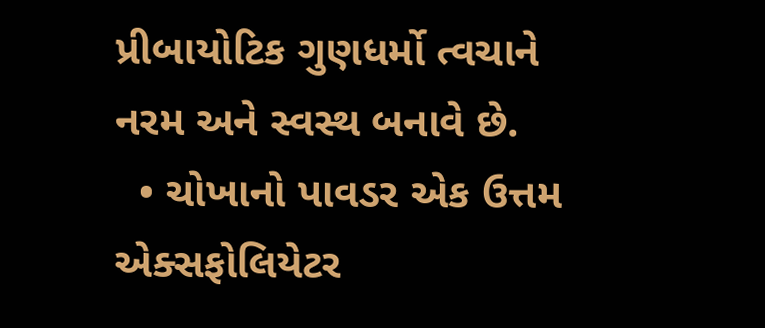પ્રીબાયોટિક ગુણધર્મો ત્વચાને નરમ અને સ્વસ્થ બનાવે છે.
  • ચોખાનો પાવડર એક ઉત્તમ એક્સફોલિયેટર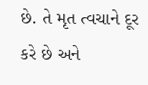છે. તે મૃત ત્વચાને દૂર કરે છે અને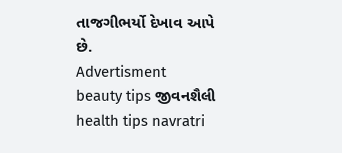તાજગીભર્યો દેખાવ આપે છે.
Advertisment
beauty tips જીવનશૈલી health tips navratri